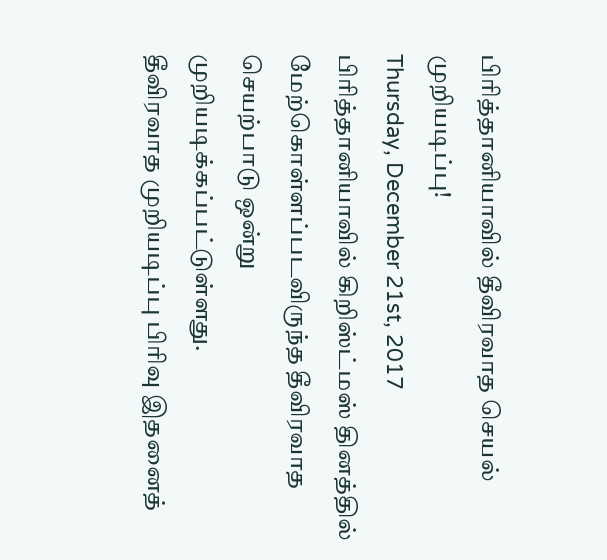பிரித்தானியாவில் தீவிரவாத செயல் முறியடிப்பு!
Thursday, December 21st, 2017
பிரித்தானியாவில் கிறிஸ்ட்மஸ் தினத்தில் மேற்கொள்ளப்படவிருந்த தீவிரவாத செயற்பாடு ஒன்று முறியடிக்கப்பட்டுள்ளது.
தீவிரவாத முறியடிப்பு பிரிவு இதனைத்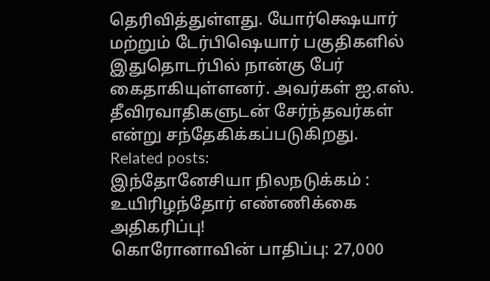தெரிவித்துள்ளது. யோர்க்ஷெயார் மற்றும் டேர்பிஷெயார் பகுதிகளில் இதுதொடர்பில் நான்கு பேர் கைதாகியுள்ளனர். அவர்கள் ஐ.எஸ். தீவிரவாதிகளுடன் சேர்ந்தவர்கள் என்று சந்தேகிக்கப்படுகிறது.
Related posts:
இந்தோனேசியா நிலநடுக்கம் : உயிரிழந்தோர் எண்ணிக்கை அதிகரிப்பு!
கொரோனாவின் பாதிப்பு: 27,000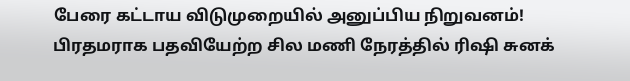பேரை கட்டாய விடுமுறையில் அனுப்பிய நிறுவனம்!
பிரதமராக பதவியேற்ற சில மணி நேரத்தில் ரிஷி சுனக்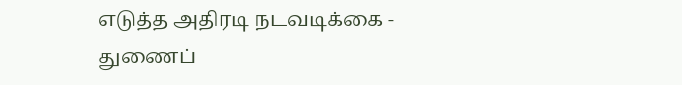எடுத்த அதிரடி நடவடிக்கை - துணைப்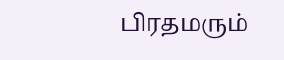பிரதமரும்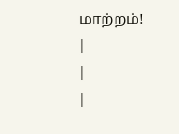மாற்றம்!
|
|
|